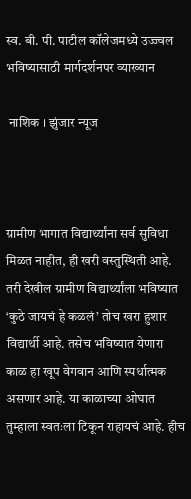स्व. बी. पी. पाटील कॉलेजमध्ये उज्ज्वल भविष्यासाठी मार्गदर्शनपर व्याख्यान

 नाशिक । झुंजार न्यूज



ग्रामीण भागात विद्यार्थ्यांना सर्व सुविधा मिळत नाहीत, ही खरी वस्तुस्थिती आहे. तरी देखील ग्रामीण विद्यार्थ्यांला भविष्यात ‘कुठे जायचं हे कळलं’ तोच खरा हुशार विद्यार्थी आहे. तसेच भविष्यात येणारा काळ हा खूप वेगवान आणि स्पर्धात्मक असणार आहे. या काळाच्या ओघात तुम्हाला स्वतःला टिकून राहायचं आहे. हीच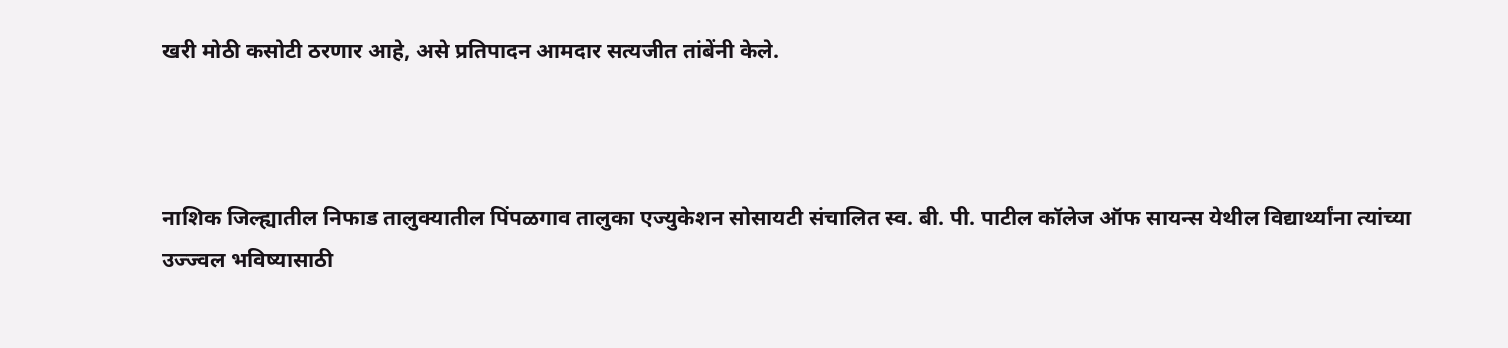खरी मोठी कसोटी ठरणार आहे, असे प्रतिपादन आमदार सत्यजीत तांबेंनी केले.



नाशिक जिल्ह्यातील निफाड तालुक्यातील पिंपळगाव तालुका एज्युकेशन सोसायटी संचालित स्व. बी. पी. पाटील कॉलेज ऑफ सायन्स येथील विद्यार्थ्यांना त्यांच्या उज्ज्वल भविष्यासाठी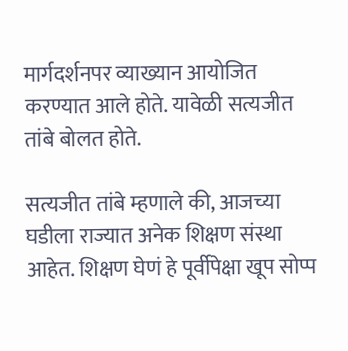मार्गदर्शनपर व्याख्यान आयोजित करण्यात आले होते. यावेळी सत्यजीत तांबे बोलत होते.

सत्यजीत तांबे म्हणाले की, आजच्या घडीला राज्यात अनेक शिक्षण संस्था आहेत. शिक्षण घेणं हे पूर्वीपेक्षा खूप सोप्प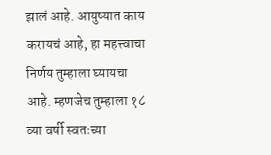झालं आहे. आयुष्यात काय करायचं आहे, हा महत्त्वाचा निर्णय तुम्हाला घ्यायचा आहे. म्हणजेच तुम्हाला १८ व्या वर्षी स्वतःच्या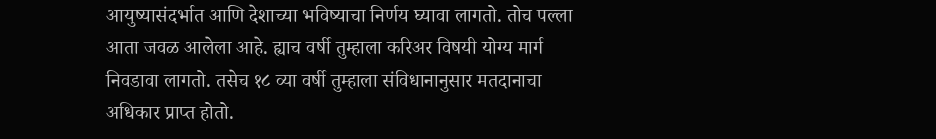आयुष्यासंदर्भात आणि देशाच्या भविष्याचा निर्णय घ्यावा लागतो. तोच पल्ला आता जवळ आलेला आहे. ह्याच वर्षी तुम्हाला करिअर विषयी योग्य मार्ग निवडावा लागतो. तसेच १८ व्या वर्षी तुम्हाला संविधानानुसार मतदानाचा अधिकार प्राप्त होतो.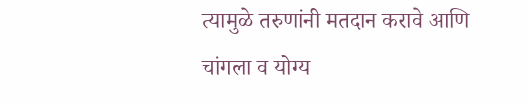त्यामुळे तरुणांनी मतदान करावे आणि चांगला व योग्य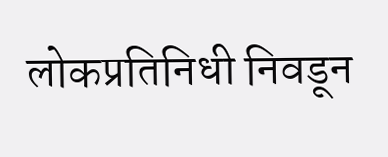लोकप्रतिनिधी निवडून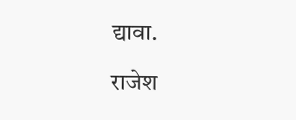द्यावा.

राजेश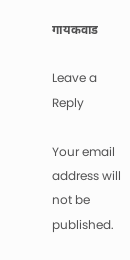गायकवाड

Leave a Reply

Your email address will not be published.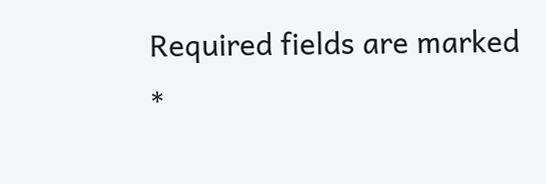Required fields are marked *